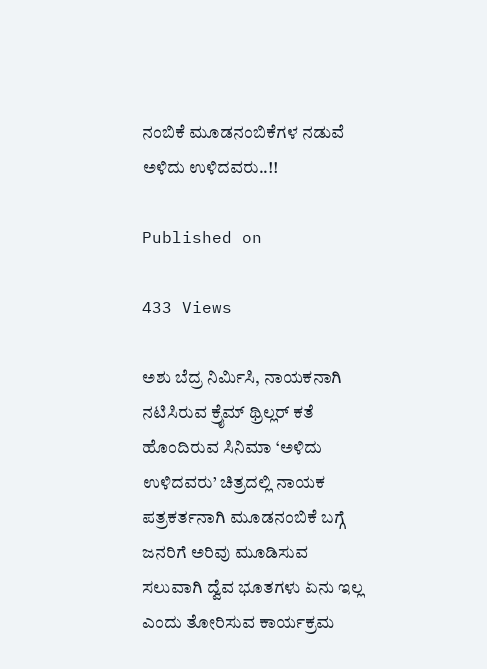ನಂಬಿಕೆ ಮೂಡನಂಬಿಕೆಗಳ ನಡುವೆ ಅಳಿದು ಉಳಿದವರು..!!

Published on

433 Views

ಅಶು ಬೆದ್ರ ನಿರ್ಮಿಸಿ, ನಾಯಕನಾಗಿ ನಟಿಸಿರುವ ಕ್ರೈಮ್ ಥ್ರಿಲ್ಲರ್ ಕತೆ ಹೊಂದಿರುವ ಸಿನಿಮಾ ‘ಅಳಿದು ಉಳಿದವರು’ ಚಿತ್ರದಲ್ಲಿ ನಾಯಕ ಪತ್ರಕರ್ತನಾಗಿ ಮೂಡನಂಬಿಕೆ‌ ಬಗ್ಗೆ ಜನರಿಗೆ ಅರಿವು ಮೂಡಿಸುವ ಸಲುವಾಗಿ ದ್ವೆವ ಭೂತಗಳು ಏನು ಇಲ್ಲ ಎಂದು ತೋರಿಸುವ ಕಾರ್ಯಕ್ರಮ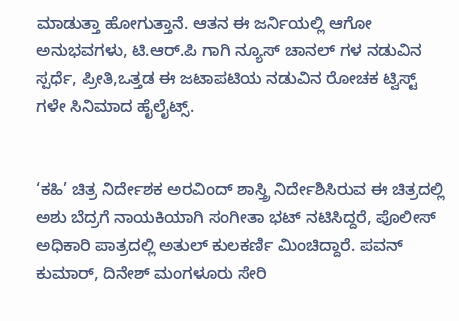ಮಾಡುತ್ತಾ ಹೋಗುತ್ತಾನೆ. ಆತನ ಈ ಜರ್ನಿಯಲ್ಲಿ ಆಗೋ ಅನುಭವಗಳು, ಟಿ.ಆರ್.ಪಿ ಗಾಗಿ ನ್ಯೂಸ್ ಚಾನಲ್ ಗಳ ನಡುವಿನ ಸ್ಪರ್ಧೆ, ಪ್ರೀತಿ,ಒತ್ತಡ ಈ ಜಟಾಪಟಿಯ ನಡುವಿನ ರೋಚಕ ಟ್ವಿಸ್ಟ್ ಗಳೇ ಸಿನಿಮಾದ ಹೈಲೈಟ್ಸ್.


‘ಕಹಿ’ ಚಿತ್ರ ನಿರ್ದೇಶಕ ಅರವಿಂದ್ ಶಾಸ್ತ್ರಿ ನಿರ್ದೇಶಿಸಿರುವ ಈ ಚಿತ್ರದಲ್ಲಿ ಅಶು ಬೆದ್ರಗೆ ನಾಯಕಿಯಾಗಿ ಸಂಗೀತಾ ಭಟ್ ನಟಿಸಿದ್ದರೆ, ಪೊಲೀಸ್ ಅಧಿಕಾರಿ ಪಾತ್ರದಲ್ಲಿ ಅತುಲ್ ಕುಲಕರ್ಣಿ ಮಿಂಚಿದ್ದಾರೆ. ಪವನ್ ಕುಮಾರ್, ದಿನೇಶ್ ಮಂಗಳೂರು ಸೇರಿ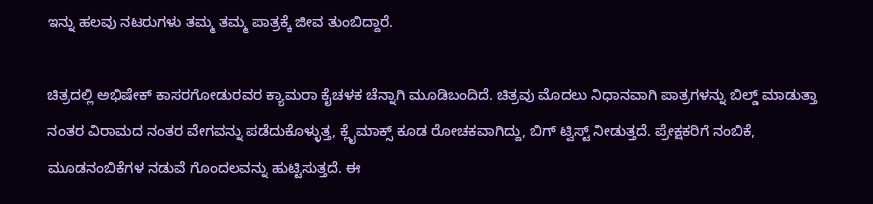ಇನ್ನು ಹಲವು ನಟರುಗಳು ತಮ್ಮ ತಮ್ಮ ಪಾತ್ರಕ್ಕೆ ಜೀವ ತುಂಬಿದ್ದಾರೆ.

ಚಿತ್ರದಲ್ಲಿ ಅಭಿಷೇಕ್ ಕಾಸರಗೋಡುರವರ ಕ್ಯಾಮರಾ ಕೈಚಳಕ ಚೆನ್ನಾಗಿ ಮೂಡಿಬಂದಿದೆ. ಚಿತ್ರವು ಮೊದಲು ನಿಧಾನವಾಗಿ ಪಾತ್ರಗಳನ್ನು ಬಿಲ್ಡ್ ಮಾಡುತ್ತಾ ನಂತರ ವಿರಾಮದ ನಂತರ ವೇಗವನ್ನು ಪಡೆದುಕೊಳ್ಳುತ್ತ, ಕ್ಲೈಮಾಕ್ಸ್ ಕೂಡ ರೋಚಕವಾಗಿದ್ದು, ಬಿಗ್ ಟ್ವಿಸ್ಟ್ ನೀಡುತ್ತದೆ. ಪ್ರೇಕ್ಷಕರಿಗೆ ನಂಬಿಕೆ, ಮೂಡನಂಬಿಕೆಗಳ ನಡುವೆ ಗೊಂದಲವನ್ನು ಹುಟ್ಟಿಸುತ್ತದೆ. ಈ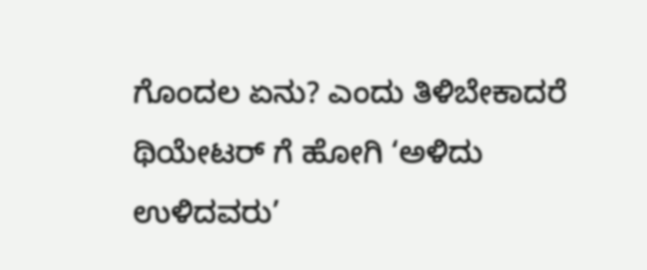ಗೊಂದಲ ಏನು? ಎಂದು ತಿಳಿಬೇಕಾದರೆ ಥಿಯೇಟರ್ ಗೆ ಹೋಗಿ ‘ಅಳಿದು ಉಳಿದವರು’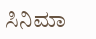ಸಿನಿಮಾ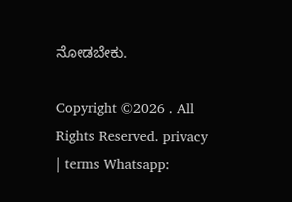ನೋಡಬೇಕು.

Copyright ©2026 . All Rights Reserved. privacy | terms Whatsapp: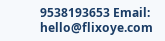9538193653 Email: hello@flixoye.com